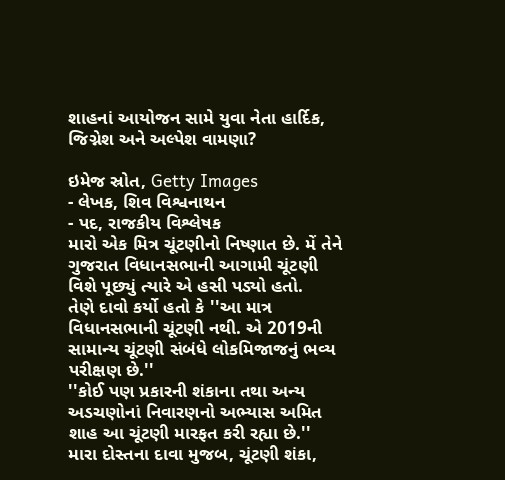શાહનાં આયોજન સામે યુવા નેતા હાર્દિક, જિગ્નેશ અને અલ્પેશ વામણા?

ઇમેજ સ્રોત, Getty Images
- લેખક, શિવ વિશ્વનાથન
- પદ, રાજકીય વિશ્લેષક
મારો એક મિત્ર ચૂંટણીનો નિષ્ણાત છે. મેં તેને ગુજરાત વિધાનસભાની આગામી ચૂંટણી વિશે પૂછ્યું ત્યારે એ હસી પડ્યો હતો.
તેણે દાવો કર્યો હતો કે ''આ માત્ર વિધાનસભાની ચૂંટણી નથી. એ 2019ની સામાન્ય ચૂંટણી સંબંધે લોકમિજાજનું ભવ્ય પરીક્ષણ છે.''
''કોઈ પણ પ્રકારની શંકાના તથા અન્ય અડચણોનાં નિવારણનો અભ્યાસ અમિત શાહ આ ચૂંટણી મારફત કરી રહ્યા છે.''
મારા દોસ્તના દાવા મુજબ, ચૂંટણી શંકા,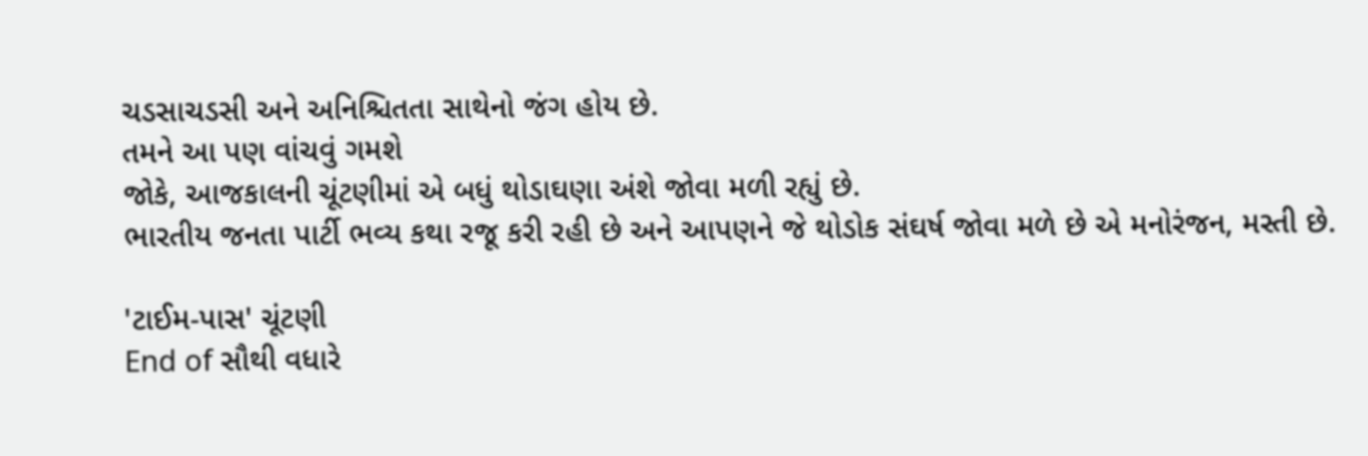ચડસાચડસી અને અનિશ્ચિતતા સાથેનો જંગ હોય છે.
તમને આ પણ વાંચવું ગમશે
જોકે, આજકાલની ચૂંટણીમાં એ બધું થોડાઘણા અંશે જોવા મળી રહ્યું છે.
ભારતીય જનતા પાર્ટી ભવ્ય કથા રજૂ કરી રહી છે અને આપણને જે થોડોક સંઘર્ષ જોવા મળે છે એ મનોરંજન, મસ્તી છે.

'ટાઈમ-પાસ' ચૂંટણી
End of સૌથી વધારે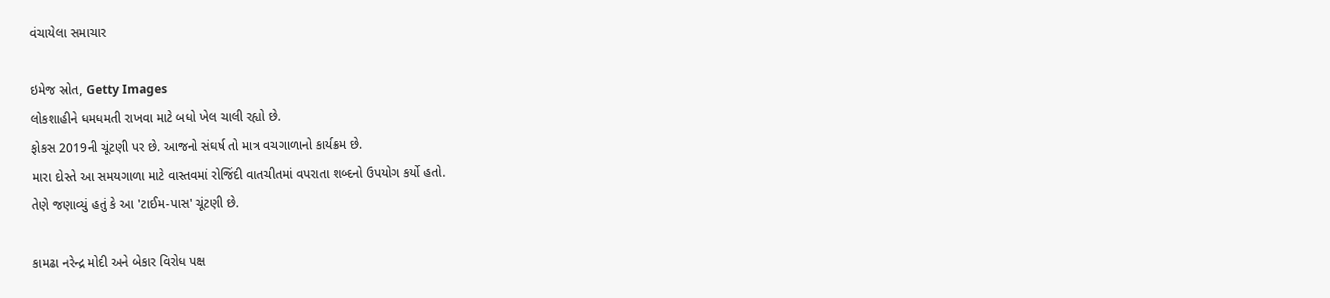વંચાયેલા સમાચાર

ઇમેજ સ્રોત, Getty Images
લોકશાહીને ધમધમતી રાખવા માટે બધો ખેલ ચાલી રહ્યો છે.
ફોકસ 2019ની ચૂંટણી પર છે. આજનો સંઘર્ષ તો માત્ર વચગાળાનો કાર્યક્રમ છે.
મારા દોસ્તે આ સમયગાળા માટે વાસ્તવમાં રોજિંદી વાતચીતમાં વપરાતા શબ્દનો ઉપયોગ કર્યો હતો.
તેણે જણાવ્યું હતું કે આ 'ટાઈમ-પાસ' ચૂંટણી છે.

કામઢા નરેન્દ્ર મોદી અને બેકાર વિરોધ પક્ષ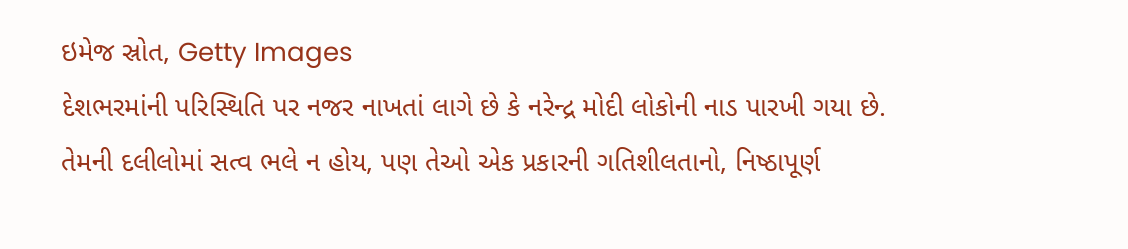ઇમેજ સ્રોત, Getty Images
દેશભરમાંની પરિસ્થિતિ પર નજર નાખતાં લાગે છે કે નરેન્દ્ર મોદી લોકોની નાડ પારખી ગયા છે.
તેમની દલીલોમાં સત્વ ભલે ન હોય, પણ તેઓ એક પ્રકારની ગતિશીલતાનો, નિષ્ઠાપૂર્ણ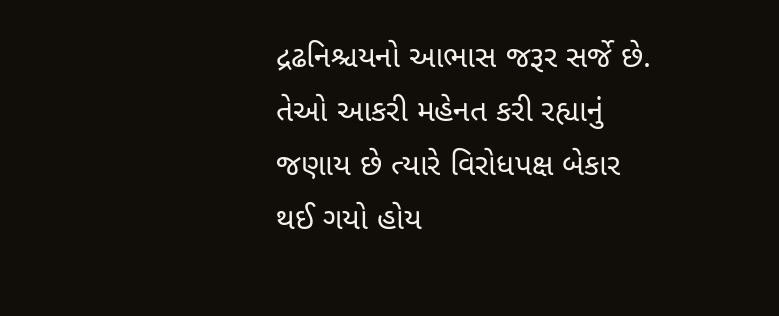દ્રઢનિશ્ચયનો આભાસ જરૂર સર્જે છે.
તેઓ આકરી મહેનત કરી રહ્યાનું જણાય છે ત્યારે વિરોધપક્ષ બેકાર થઈ ગયો હોય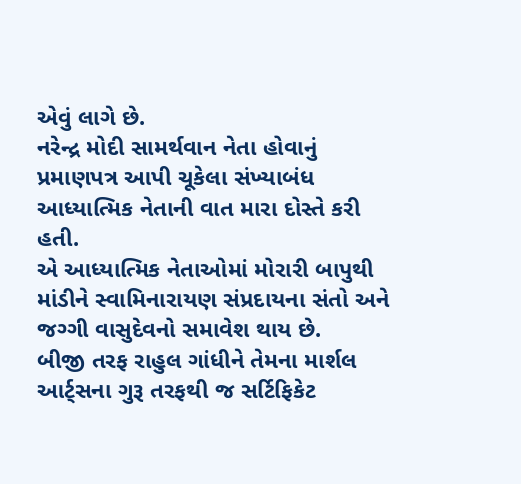એવું લાગે છે.
નરેન્દ્ર મોદી સામર્થવાન નેતા હોવાનું પ્રમાણપત્ર આપી ચૂકેલા સંખ્યાબંધ આધ્યાત્મિક નેતાની વાત મારા દોસ્તે કરી હતી.
એ આધ્યાત્મિક નેતાઓમાં મોરારી બાપુથી માંડીને સ્વામિનારાયણ સંપ્રદાયના સંતો અને જગ્ગી વાસુદેવનો સમાવેશ થાય છે.
બીજી તરફ રાહુલ ગાંધીને તેમના માર્શલ આર્ટ્સના ગુરૂ તરફથી જ સર્ટિફિકેટ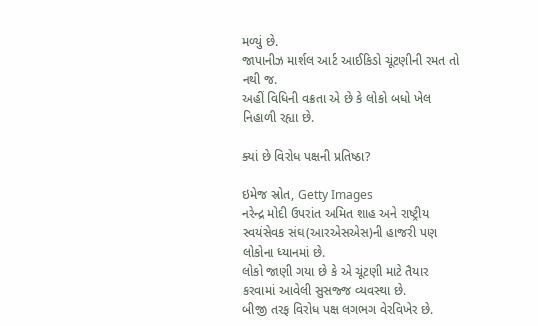મળ્યું છે.
જાપાનીઝ માર્શલ આર્ટ આઈકિડો ચૂંટણીની રમત તો નથી જ.
અહીં વિધિની વક્રતા એ છે કે લોકો બધો ખેલ નિહાળી રહ્યા છે.

ક્યાં છે વિરોધ પક્ષની પ્રતિષ્ઠા?

ઇમેજ સ્રોત, Getty Images
નરેન્દ્ર મોદી ઉપરાંત અમિત શાહ અને રાષ્ટ્રીય સ્વયંસેવક સંઘ(આરએસએસ)ની હાજરી પણ લોકોના ધ્યાનમાં છે.
લોકો જાણી ગયા છે કે એ ચૂંટણી માટે તૈયાર કરવામાં આવેલી સુસજ્જ વ્યવસ્થા છે.
બીજી તરફ વિરોધ પક્ષ લગભગ વેરવિખેર છે.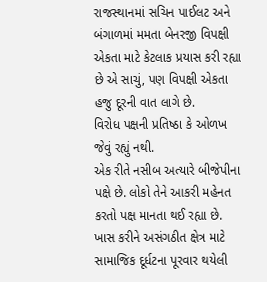રાજસ્થાનમાં સચિન પાઈલટ અને બંગાળમાં મમતા બેનરજી વિપક્ષી એકતા માટે કેટલાક પ્રયાસ કરી રહ્યા છે એ સાચું, પણ વિપક્ષી એકતા હજુ દૂરની વાત લાગે છે.
વિરોધ પક્ષની પ્રતિષ્ઠા કે ઓળખ જેવું રહ્યું નથી.
એક રીતે નસીબ અત્યારે બીજેપીના પક્ષે છે. લોકો તેને આકરી મહેનત કરતો પક્ષ માનતા થઈ રહ્યા છે.
ખાસ કરીને અસંગઠીત ક્ષેત્ર માટે સામાજિક દૂર્ધટના પૂરવાર થયેલી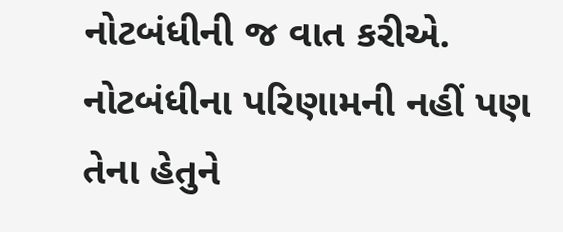નોટબંધીની જ વાત કરીએ.
નોટબંધીના પરિણામની નહીં પણ તેના હેતુને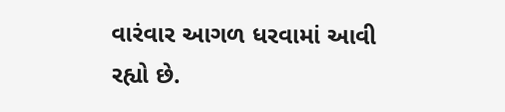વારંવાર આગળ ધરવામાં આવી રહ્યો છે.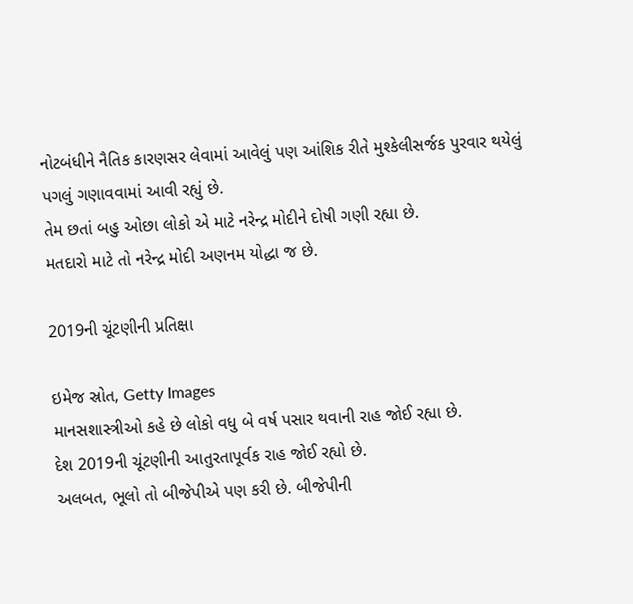નોટબંધીને નૈતિક કારણસર લેવામાં આવેલું પણ આંશિક રીતે મુશ્કેલીસર્જક પુરવાર થયેલું પગલું ગણાવવામાં આવી રહ્યું છે.
તેમ છતાં બહુ ઓછા લોકો એ માટે નરેન્દ્ર મોદીને દોષી ગણી રહ્યા છે.
મતદારો માટે તો નરેન્દ્ર મોદી અણનમ યોદ્ધા જ છે.

2019ની ચૂંટણીની પ્રતિક્ષા

ઇમેજ સ્રોત, Getty Images
માનસશાસ્ત્રીઓ કહે છે લોકો વધુ બે વર્ષ પસાર થવાની રાહ જોઈ રહ્યા છે.
દેશ 2019ની ચૂંટણીની આતુરતાપૂર્વક રાહ જોઈ રહ્યો છે.
અલબત, ભૂલો તો બીજેપીએ પણ કરી છે. બીજેપીની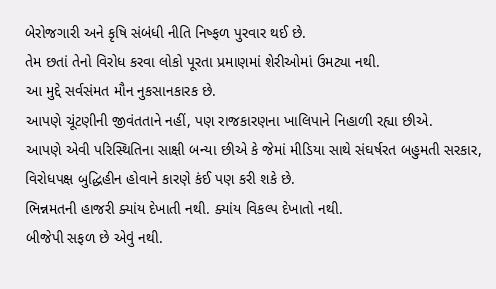બેરોજગારી અને કૃષિ સંબંધી નીતિ નિષ્ફળ પુરવાર થઈ છે.
તેમ છતાં તેનો વિરોધ કરવા લોકો પૂરતા પ્રમાણમાં શેરીઓમાં ઉમટ્યા નથી.
આ મુદ્દે સર્વસંમત મૌન નુકસાનકારક છે.
આપણે ચૂંટણીની જીવંતતાને નહીં, પણ રાજકારણના ખાલિપાને નિહાળી રહ્યા છીએ.
આપણે એવી પરિસ્થિતિના સાક્ષી બન્યા છીએ કે જેમાં મીડિયા સાથે સંઘર્ષરત બહુમતી સરકાર, વિરોધપક્ષ બુદ્ધિહીન હોવાને કારણે કંઈ પણ કરી શકે છે.
ભિન્નમતની હાજરી ક્યાંય દેખાતી નથી. ક્યાંય વિકલ્પ દેખાતો નથી.
બીજેપી સફળ છે એવું નથી.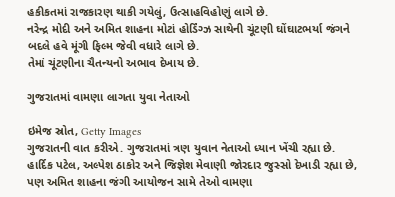હકીકતમાં રાજકારણ થાકી ગયેલું, ઉત્સાહવિહોણું લાગે છે.
નરેન્દ્ર મોદી અને અમિત શાહના મોટાં હોર્ડિંગ્ઝ સાથેની ચૂંટણી ઘોંઘાટભર્યા જંગને બદલે હવે મૂંગી ફિલ્મ જેવી વધારે લાગે છે.
તેમાં ચૂંટણીના ચૈતન્યનો અભાવ દેખાય છે.

ગુજરાતમાં વામણા લાગતા યુવા નેતાઓ

ઇમેજ સ્રોત, Getty Images
ગુજરાતની વાત કરીએ. ગુજરાતમાં ત્રણ યુવાન નેતાઓ ધ્યાન ખેંચી રહ્યા છે.
હાર્દિક પટેલ, અલ્પેશ ઠાકોર અને જિજ્ઞેશ મેવાણી જોરદાર જુસ્સો દેખાડી રહ્યા છે, પણ અમિત શાહના જંગી આયોજન સામે તેઓ વામણા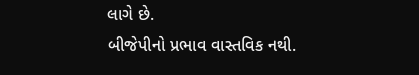લાગે છે.
બીજેપીનો પ્રભાવ વાસ્તવિક નથી.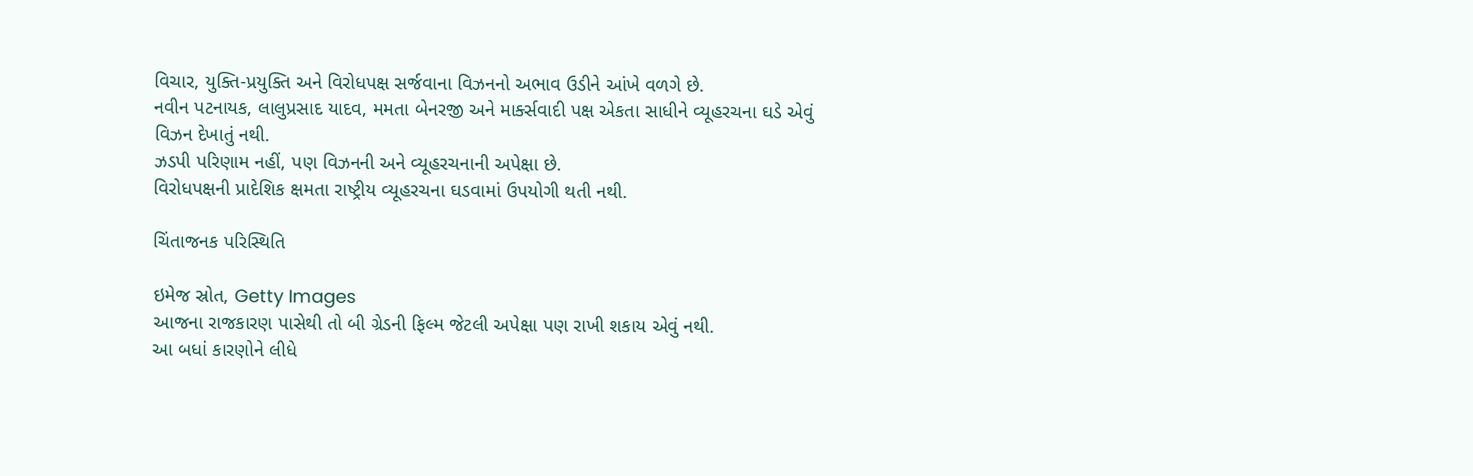વિચાર, યુક્તિ-પ્રયુક્તિ અને વિરોધપક્ષ સર્જવાના વિઝનનો અભાવ ઉડીને આંખે વળગે છે.
નવીન પટનાયક, લાલુપ્રસાદ યાદવ, મમતા બેનરજી અને માર્ક્સવાદી પક્ષ એકતા સાધીને વ્યૂહરચના ઘડે એવું વિઝન દેખાતું નથી.
ઝડપી પરિણામ નહીં, પણ વિઝનની અને વ્યૂહરચનાની અપેક્ષા છે.
વિરોધપક્ષની પ્રાદેશિક ક્ષમતા રાષ્ટ્રીય વ્યૂહરચના ઘડવામાં ઉપયોગી થતી નથી.

ચિંતાજનક પરિસ્થિતિ

ઇમેજ સ્રોત, Getty Images
આજના રાજકારણ પાસેથી તો બી ગ્રેડની ફિલ્મ જેટલી અપેક્ષા પણ રાખી શકાય એવું નથી.
આ બધાં કારણોને લીધે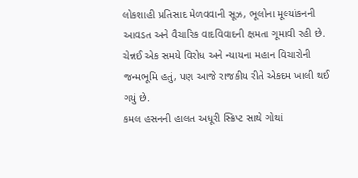લોકશાહી પ્રતિસાદ મેળવવાની સૂઝ, ભૂલોના મૂલ્યાંકનની આવડત અને વૈચારિક વાદવિવાદની ક્ષમતા ગૂમાવી રહી છે.
ચેન્નઈ એક સમયે વિરોધ અને ન્યાયના મહાન વિચારોની જન્મભૂમિ હતું, પણ આજે રાજકીય રીતે એકદમ ખાલી થઈ ગયું છે.
કમલ હસનની હાલત અધૂરી સ્ક્રિપ્ટ સાથે ગોથાં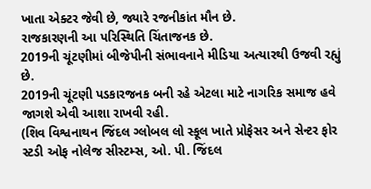ખાતા એક્ટર જેવી છે, જ્યારે રજનીકાંત મૌન છે.
રાજકારણની આ પરિસ્થિતિ ચિંતાજનક છે.
2019ની ચૂંટણીમાં બીજેપીની સંભાવનાને મીડિયા અત્યારથી ઉજવી રહ્યું છે.
2019ની ચૂંટણી પડકારજનક બની રહે એટલા માટે નાગરિક સમાજ હવે જાગશે એવી આશા રાખવી રહી.
(શિવ વિશ્વનાથન જિંદલ ગ્લોબલ લો સ્કૂલ ખાતે પ્રોફેસર અને સેન્ટર ફોર સ્ટડી ઓફ નોલેજ સીસ્ટમ્સ, ઓ. પી. જિંદલ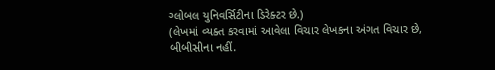ગ્લોબલ યુનિવર્સિટીના ડિરેક્ટર છે.)
(લેખમાં વ્યક્ત કરવામાં આવેલા વિચાર લેખકના અંગત વિચાર છે, બીબીસીના નહીં.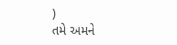)
તમે અમને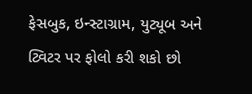ફેસબુક, ઇન્સ્ટાગ્રામ, યુટ્યૂબ અને ટ્વિટર પર ફોલો કરી શકો છો